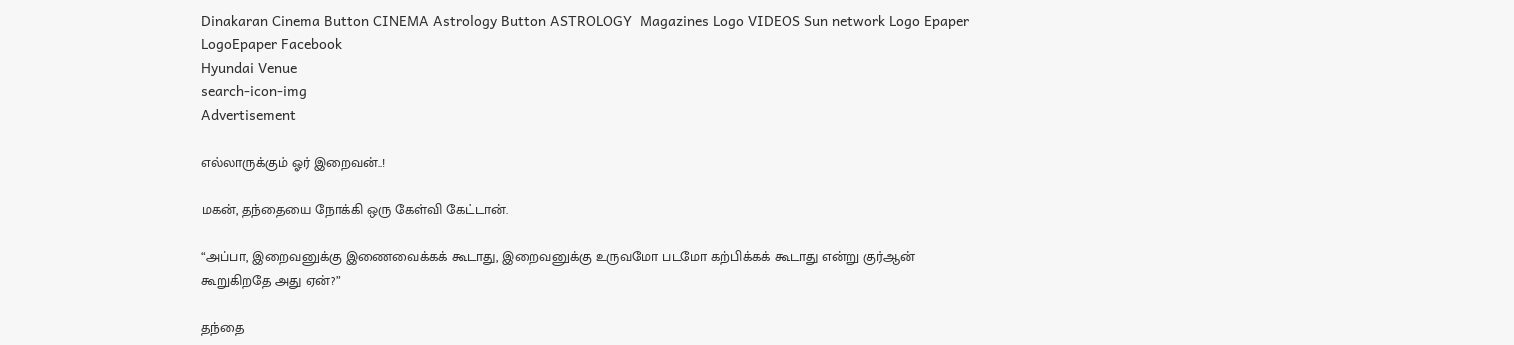Dinakaran Cinema Button CINEMA Astrology Button ASTROLOGY  Magazines Logo VIDEOS Sun network Logo Epaper LogoEpaper Facebook
Hyundai Venue
search-icon-img
Advertisement

எல்லாருக்கும் ஓர் இறைவன்..!

மகன், தந்தையை நோக்கி ஒரு கேள்வி கேட்டான்.

“அப்பா, இறைவனுக்கு இணைவைக்கக் கூடாது, இறைவனுக்கு உருவமோ படமோ கற்பிக்கக் கூடாது என்று குர்ஆன் கூறுகிறதே அது ஏன்?”

தந்தை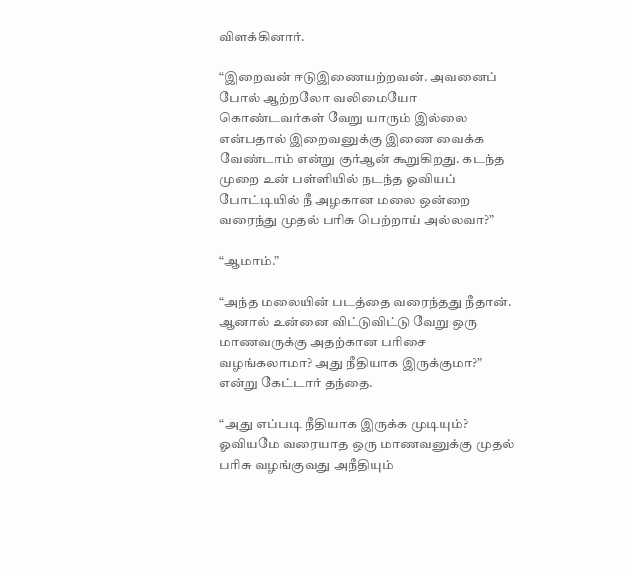விளக்கினார்.

“இறைவன் ஈடுஇணையற்றவன். அவனைப் போல் ஆற்றலோ வலிமையோ கொண்டவர்கள் வேறு யாரும் இல்லை என்பதால் இறைவனுக்கு இணை வைக்க வேண்டாம் என்று குர்ஆன் கூறுகிறது. கடந்த முறை உன் பள்ளியில் நடந்த ஓவியப் போட்டியில் நீ அழகான மலை ஒன்றை வரைந்து முதல் பரிசு பெற்றாய் அல்லவா?”

“ஆமாம்.”

“அந்த மலையின் படத்தை வரைந்தது நீதான். ஆனால் உன்னை விட்டுவிட்டு வேறு ஒரு மாணவருக்கு அதற்கான பரிசை வழங்கலாமா? அது நீதியாக இருக்குமா?” என்று கேட்டார் தந்தை.

“அது எப்படி நீதியாக இருக்க முடியும்? ஓவியமே வரையாத ஒரு மாணவனுக்கு முதல் பரிசு வழங்குவது அநீதியும்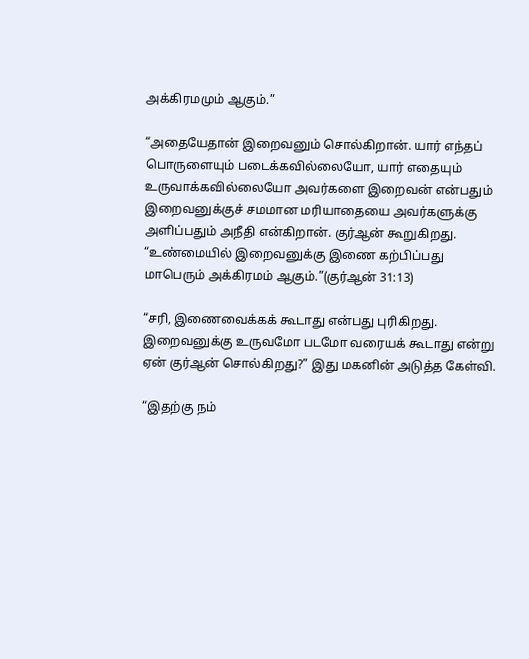அக்கிரமமும் ஆகும்.”

“அதையேதான் இறைவனும் சொல்கிறான். யார் எந்தப் பொருளையும் படைக்கவில்லையோ, யார் எதையும் உருவாக்கவில்லையோ அவர்களை இறைவன் என்பதும் இறைவனுக்குச் சமமான மரியாதையை அவர்களுக்கு அளிப்பதும் அநீதி என்கிறான். குர்ஆன் கூறுகிறது. “உண்மையில் இறைவனுக்கு இணை கற்பிப்பது மாபெரும் அக்கிரமம் ஆகும்.”(குர்ஆன் 31:13)

“சரி, இணைவைக்கக் கூடாது என்பது புரிகிறது. இறைவனுக்கு உருவமோ படமோ வரையக் கூடாது என்று ஏன் குர்ஆன் சொல்கிறது?” இது மகனின் அடுத்த கேள்வி.

“இதற்கு நம்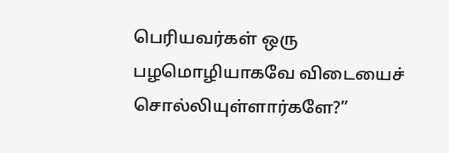பெரியவர்கள் ஒரு பழமொழியாகவே விடையைச் சொல்லியுள்ளார்களே?”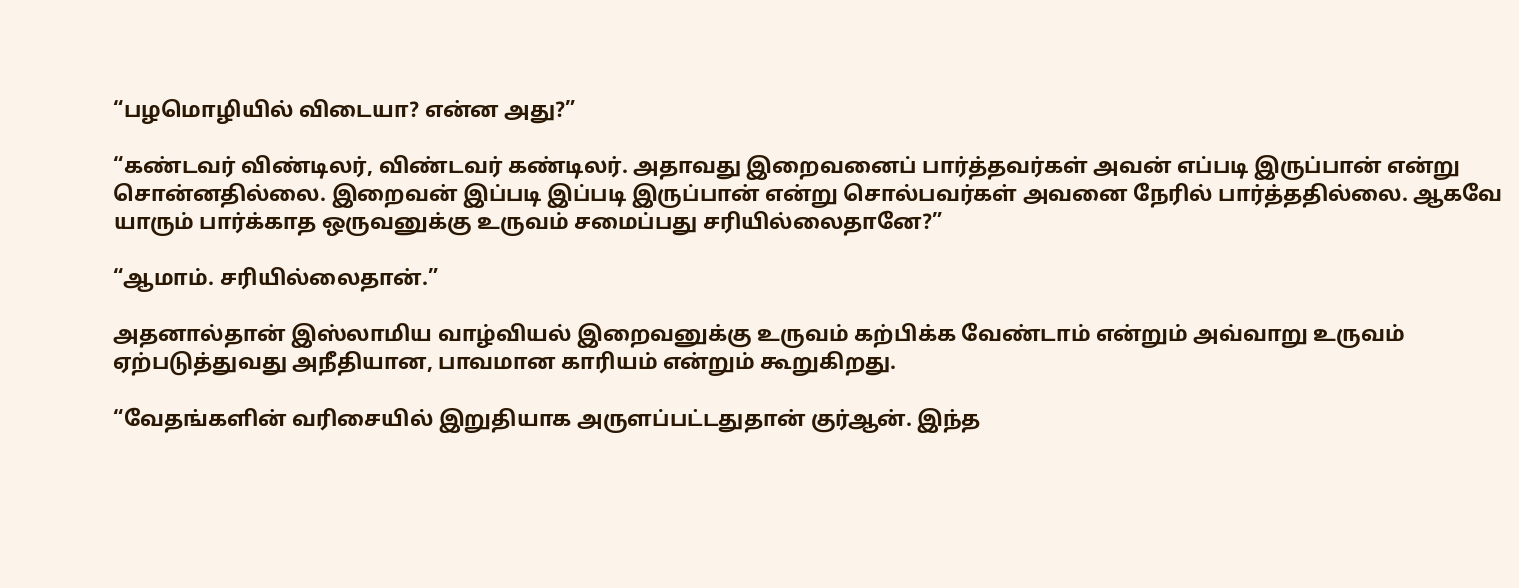“பழமொழியில் விடையா? என்ன அது?”

“கண்டவர் விண்டிலர், விண்டவர் கண்டிலர். அதாவது இறைவனைப் பார்த்தவர்கள் அவன் எப்படி இருப்பான் என்று சொன்னதில்லை. இறைவன் இப்படி இப்படி இருப்பான் என்று சொல்பவர்கள் அவனை நேரில் பார்த்ததில்லை. ஆகவே யாரும் பார்க்காத ஒருவனுக்கு உருவம் சமைப்பது சரியில்லைதானே?”

“ஆமாம். சரியில்லைதான்.”

அதனால்தான் இஸ்லாமிய வாழ்வியல் இறைவனுக்கு உருவம் கற்பிக்க வேண்டாம் என்றும் அவ்வாறு உருவம் ஏற்படுத்துவது அநீதியான, பாவமான காரியம் என்றும் கூறுகிறது.

“வேதங்களின் வரிசையில் இறுதியாக அருளப்பட்டதுதான் குர்ஆன். இந்த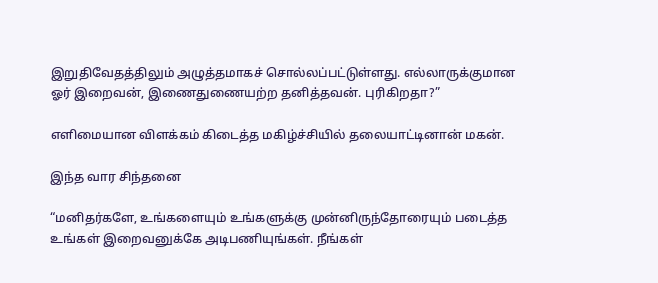இறுதிவேதத்திலும் அழுத்தமாகச் சொல்லப்பட்டுள்ளது. எல்லாருக்குமான ஓர் இறைவன், இணைதுணையற்ற தனித்தவன். புரிகிறதா?”

எளிமையான விளக்கம் கிடைத்த மகிழ்ச்சியில் தலையாட்டினான் மகன்.

இந்த வார சிந்தனை

“மனிதர்களே, உங்களையும் உங்களுக்கு முன்னிருந்தோரையும் படைத்த உங்கள் இறைவனுக்கே அடிபணியுங்கள். நீங்கள்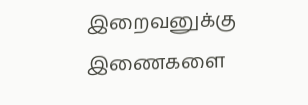இறைவனுக்கு இணைகளை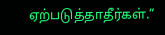ஏற்படுத்தாதீர்கள்.”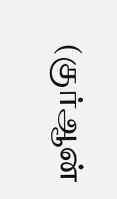(குர்ஆன்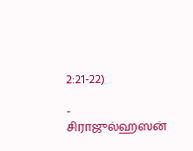2:21-22)

- சிராஜுல்ஹஸன்